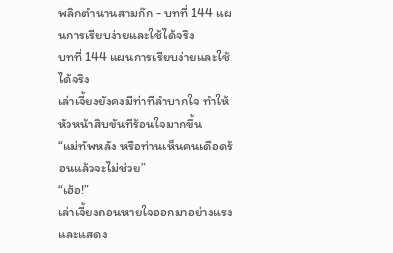พลิกตำนานสามก๊ก - บทที่ 144 แผนการเรียบง่ายและใช้ได้จริง
บทที่ 144 แผนการเรียบง่ายและใช้ได้จริง
เล่าเจี้ยงยังคงมีท่าทีลำบากใจ ทำให้หัวหน้าสิบขันทีร้อนใจมากขึ้น
“แม่ทัพหลัง หรือท่านเห็นคนเดือดร้อนแล้วจะไม่ช่วย”
“เฮ้อ!”
เล่าเจี้ยงถอนหายใจออกมาอย่างแรง และแสดง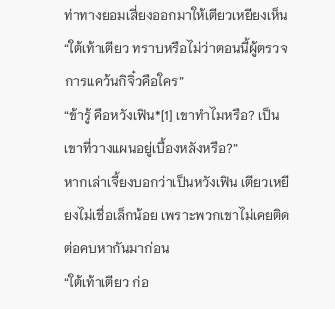ท่าทางยอมเสี่ยงออกมาให้เตียวเหยียงเห็น
“ใต้เท้าเตียว ทราบหรือไม่ว่าตอนนี้ผู้ตรวจการแคว้นกิจิ๋วคือใคร”
“ข้ารู้ คือหวังเฟิน*[1] เขาทำไมหรือ? เป็นเขาที่วางแผนอยู่เบื้องหลังหรือ?”
หากเล่าเจี้ยงบอกว่าเป็นหวังเฟิน เตียวเหยียงไม่เชื่อเล็กน้อย เพราะพวกเขาไม่เคยติดต่อคบหากันมาก่อน
“ใต้เท้าเตียว ก่อ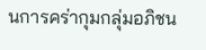นการคร่ากุมกลุ่มอภิชน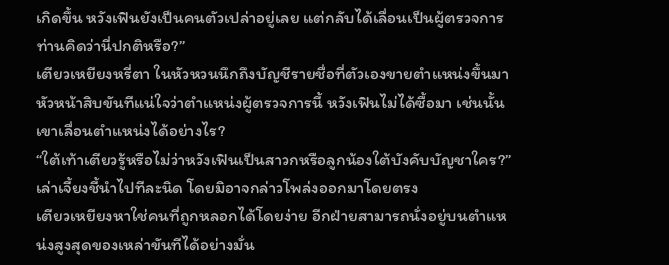เกิดขึ้น หวังเฟินยังเป็นคนตัวเปล่าอยู่เลย แต่กลับได้เลื่อนเป็นผู้ตรวจการ ท่านคิดว่านี่ปกติหรือ?”
เตียวเหยียงหรี่ตา ในหัวหวนนึกถึงบัญชีรายชื่อที่ตัวเองขายตำแหน่งขึ้นมา
หัวหน้าสิบขันทีแน่ใจว่าตำแหน่งผู้ตรวจการนี้ หวังเฟินไม่ได้ซื้อมา เช่นนั้นเขาเลื่อนตำแหน่งได้อย่างไร?
“ใต้เท้าเตียวรู้หรือไม่ว่าหวังเฟินเป็นสาวกหรือลูกน้องใต้บังคับบัญชาใคร?”
เล่าเจี้ยงชี้นำไปทีละนิด โดยมิอาจกล่าวโพล่งออกมาโดยตรง
เตียวเหยียงหาใช่คนที่ถูกหลอกได้โดยง่าย อีกฝ่ายสามารถนั่งอยู่บนตำแหน่งสูงสุดของเหล่าขันทีได้อย่างมั่น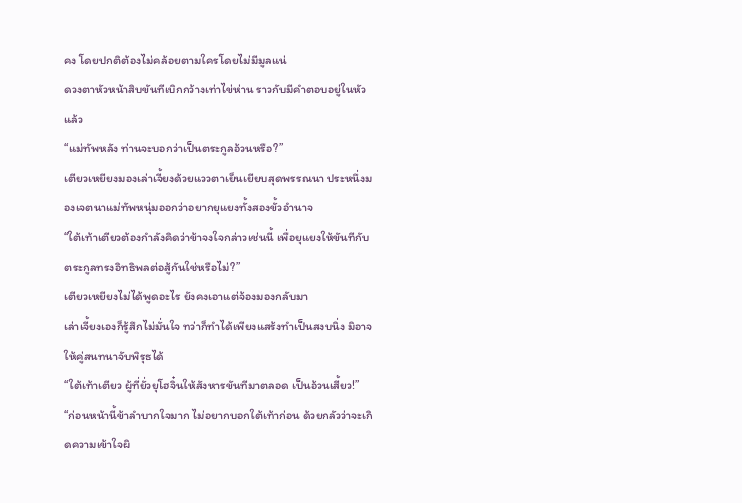คง โดยปกติต้องไม่คล้อยตามใครโดยไม่มีมูลแน่
ดวงตาหัวหน้าสิบขันทีเบิกกว้างเท่าไข่ห่าน ราวกับมีคำตอบอยู่ในหัวแล้ว
“แม่ทัพหลัง ท่านจะบอกว่าเป็นตระกูลอ้วนหรือ?”
เตียวเหยียงมองเล่าเจี้ยงด้วยแววตาเย็นเยียบสุดพรรณนา ประหนึ่งมองเจตนาแม่ทัพหนุ่มออกว่าอยากยุแยงทั้งสองขั้วอำนาจ
“ใต้เท้าเตียวต้องกำลังคิดว่าข้าจงใจกล่าวเช่นนี้ เพื่อยุแยงให้ขันทีกับตระกูลทรงอิทธิพลต่อสู้กันใช่หรือไม่?”
เตียวเหยียงไม่ได้พูดอะไร ยังคงเอาแต่จ้องมองกลับมา
เล่าเจี้ยงเองก็รู้สึกไม่มั่นใจ ทว่าก็ทำได้เพียงแสร้งทำเป็นสงบนิ่ง มิอาจให้คู่สนทนาจับพิรุธได้
“ใต้เท้าเตียว ผู้ที่ยั่วยุโฮจิ๋นให้สังหารขันทีมาตลอด เป็นอ้วนเสี้ยว!”
“ก่อนหน้านี้ข้าลำบากใจมาก ไม่อยากบอกใต้เท้าก่อน ด้วยกลัวว่าจะเกิดความเข้าใจผิ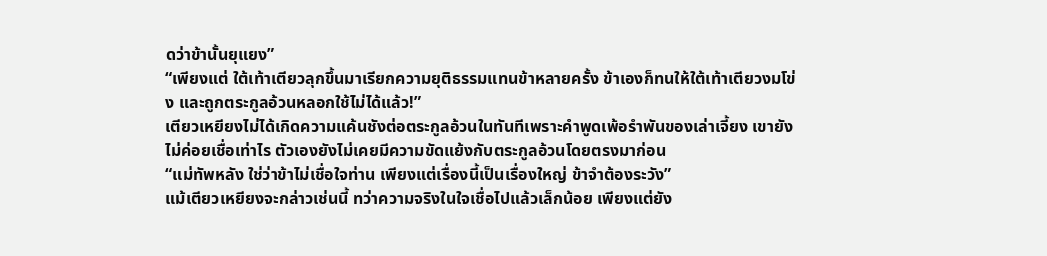ดว่าข้านั้นยุแยง”
“เพียงแต่ ใต้เท้าเตียวลุกขึ้นมาเรียกความยุติธรรมแทนข้าหลายครั้ง ข้าเองก็ทนให้ใต้เท้าเตียวงมโข่ง และถูกตระกูลอ้วนหลอกใช้ไม่ได้แล้ว!”
เตียวเหยียงไม่ได้เกิดความแค้นชังต่อตระกูลอ้วนในทันทีเพราะคำพูดเพ้อรำพันของเล่าเจี้ยง เขายังไม่ค่อยเชื่อเท่าไร ตัวเองยังไม่เคยมีความขัดแย้งกับตระกูลอ้วนโดยตรงมาก่อน
“แม่ทัพหลัง ใช่ว่าข้าไม่เชื่อใจท่าน เพียงแต่เรื่องนี้เป็นเรื่องใหญ่ ข้าจำต้องระวัง”
แม้เตียวเหยียงจะกล่าวเช่นนี้ ทว่าความจริงในใจเชื่อไปแล้วเล็กน้อย เพียงแต่ยัง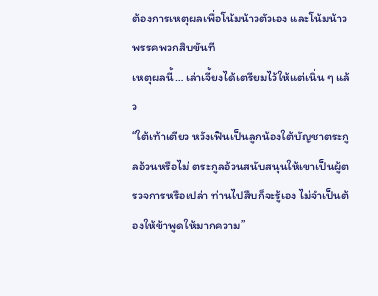ต้องการเหตุผลเพื่อโน้มน้าวตัวเอง และโน้มน้าวพรรคพวกสิบขันที
เหตุผลนี้… เล่าเจี้ยงได้เตรียมไว้ให้แต่เนิ่น ๆ แล้ว
“ใต้เท้าเตียว หวังเฟินเป็นลูกน้องใต้บัญชาตระกูลอ้วนหรือไม่ ตระกูลอ้วนสนับสนุนให้เขาเป็นผู้ตรวจการหรือเปล่า ท่านไปสืบก็จะรู้เอง ไม่จำเป็นต้องให้ข้าพูดให้มากความ”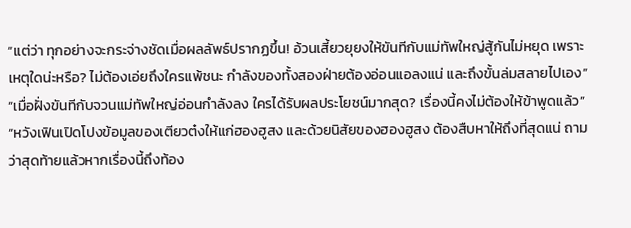“แต่ว่า ทุกอย่างจะกระจ่างชัดเมื่อผลลัพธ์ปรากฏขึ้น! อ้วนเสี้ยวยุยงให้ขันทีกับแม่ทัพใหญ่สู้กันไม่หยุด เพราะเหตุใดน่ะหรือ? ไม่ต้องเอ่ยถึงใครแพ้ชนะ กำลังของทั้งสองฝ่ายต้องอ่อนแอลงแน่ และถึงขั้นล่มสลายไปเอง”
“เมื่อฝั่งขันทีกับจวนแม่ทัพใหญ่อ่อนกำลังลง ใครได้รับผลประโยชน์มากสุด? เรื่องนี้คงไม่ต้องให้ข้าพูดแล้ว”
“หวังเฟินเปิดโปงข้อมูลของเตียวต๋งให้แก่ฮองฮูสง และด้วยนิสัยของฮองฮูสง ต้องสืบหาให้ถึงที่สุดแน่ ถามว่าสุดท้ายแล้วหากเรื่องนี้ถึงท้อง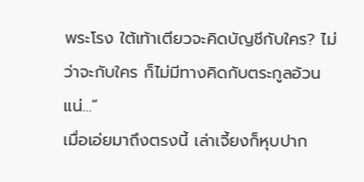พระโรง ใต้เท้าเตียวจะคิดบัญชีกับใคร? ไม่ว่าจะกับใคร ก็ไม่มีทางคิดกับตระกูลอ้วนแน่…”
เมื่อเอ่ยมาถึงตรงนี้ เล่าเจี้ยงก็หุบปาก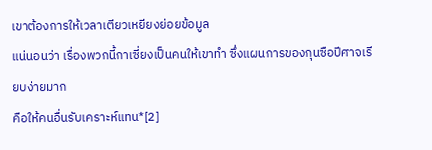เขาต้องการให้เวลาเตียวเหยียงย่อยข้อมูล
แน่นอนว่า เรื่องพวกนี้กาเซี่ยงเป็นคนให้เขาทำ ซึ่งแผนการของกุนซือปีศาจเรียบง่ายมาก
คือให้คนอื่นรับเคราะห์แทน*[2]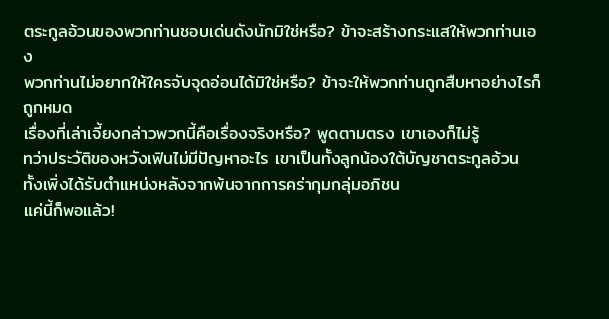ตระกูลอ้วนของพวกท่านชอบเด่นดังนักมิใช่หรือ? ข้าจะสร้างกระแสให้พวกท่านเอง
พวกท่านไม่อยากให้ใครจับจุดอ่อนได้มิใช่หรือ? ข้าจะให้พวกท่านถูกสืบหาอย่างไรก็ถูกหมด
เรื่องที่เล่าเจี้ยงกล่าวพวกนี้คือเรื่องจริงหรือ? พูดตามตรง เขาเองก็ไม่รู้
ทว่าประวัติของหวังเฟินไม่มีปัญหาอะไร เขาเป็นทั้งลูกน้องใต้บัญชาตระกูลอ้วน ทั้งเพิ่งได้รับตำแหน่งหลังจากพ้นจากการคร่ากุมกลุ่มอภิชน
แค่นี้ก็พอแล้ว!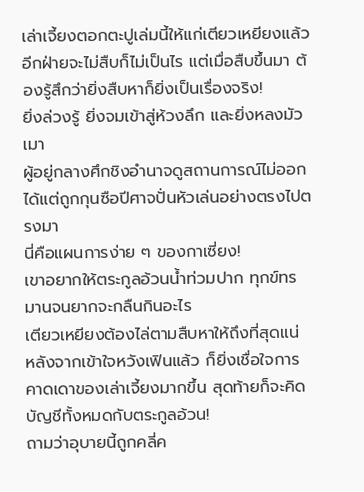เล่าเจี้ยงตอกตะปูเล่มนี้ให้แก่เตียวเหยียงแล้ว อีกฝ่ายจะไม่สืบก็ไม่เป็นไร แต่เมื่อสืบขึ้นมา ต้องรู้สึกว่ายิ่งสืบหาก็ยิ่งเป็นเรื่องจริง!
ยิ่งล่วงรู้ ยิ่งจมเข้าสู่ห้วงลึก และยิ่งหลงมัวเมา
ผู้อยู่กลางศึกชิงอำนาจดูสถานการณ์ไม่ออก ได้แต่ถูกกุนซือปีศาจปั่นหัวเล่นอย่างตรงไปตรงมา
นี่คือแผนการง่าย ๆ ของกาเซี่ยง!
เขาอยากให้ตระกูลอ้วนน้ำท่วมปาก ทุกข์ทรมานจนยากจะกลืนกินอะไร
เตียวเหยียงต้องไล่ตามสืบหาให้ถึงที่สุดแน่ หลังจากเข้าใจหวังเฟินแล้ว ก็ยิ่งเชื่อใจการคาดเดาของเล่าเจี้ยงมากขึ้น สุดท้ายก็จะคิดบัญชีทั้งหมดกับตระกูลอ้วน!
ถามว่าอุบายนี้ถูกคลี่ค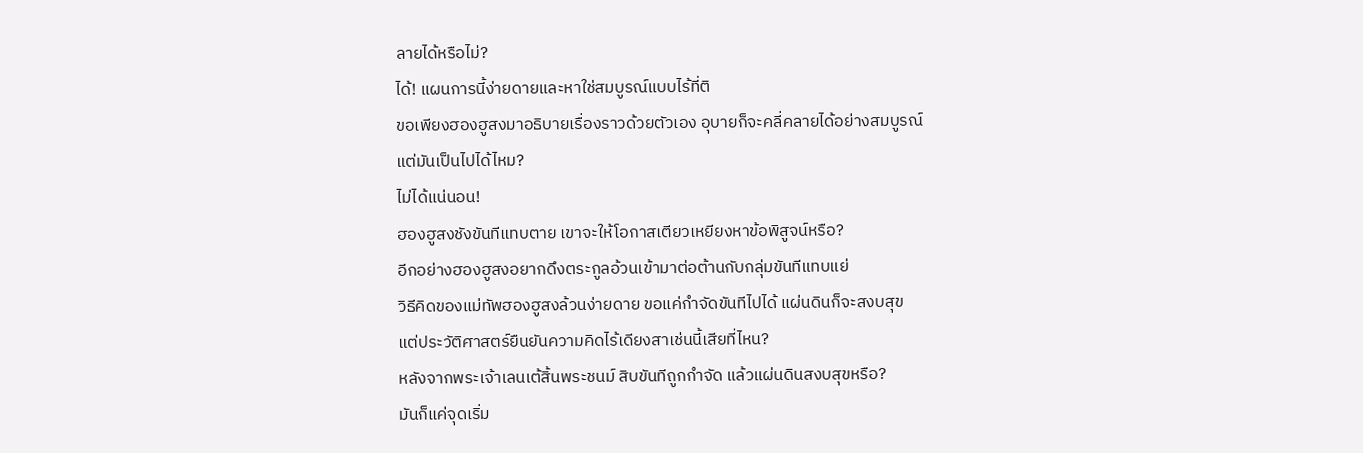ลายได้หรือไม่?
ได้! แผนการนี้ง่ายดายและหาใช่สมบูรณ์แบบไร้ที่ติ
ขอเพียงฮองฮูสงมาอธิบายเรื่องราวด้วยตัวเอง อุบายก็จะคลี่คลายได้อย่างสมบูรณ์
แต่มันเป็นไปได้ไหม?
ไม่ได้แน่นอน!
ฮองฮูสงชังขันทีแทบตาย เขาจะให้โอกาสเตียวเหยียงหาข้อพิสูจน์หรือ?
อีกอย่างฮองฮูสงอยากดึงตระกูลอ้วนเข้ามาต่อต้านกับกลุ่มขันทีแทบแย่
วิธีคิดของแม่ทัพฮองฮูสงล้วนง่ายดาย ขอแค่กำจัดขันทีไปได้ แผ่นดินก็จะสงบสุข
แต่ประวัติศาสตร์ยืนยันความคิดไร้เดียงสาเช่นนี้เสียที่ไหน?
หลังจากพระเจ้าเลนเต้สิ้นพระชนม์ สิบขันทีถูกกำจัด แล้วแผ่นดินสงบสุขหรือ?
มันก็แค่จุดเริ่ม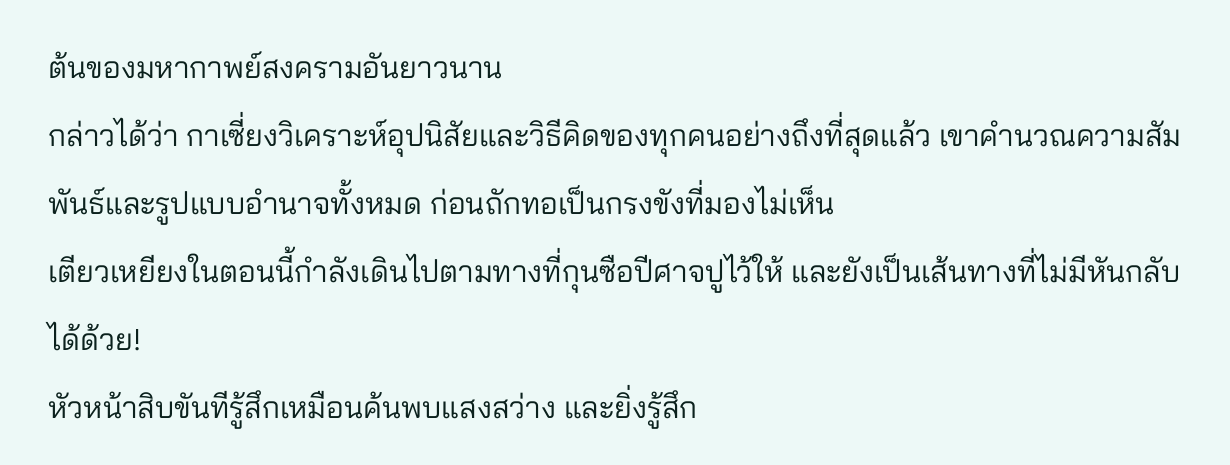ต้นของมหากาพย์สงครามอันยาวนาน
กล่าวได้ว่า กาเซี่ยงวิเคราะห์อุปนิสัยและวิธีคิดของทุกคนอย่างถึงที่สุดแล้ว เขาคำนวณความสัมพันธ์และรูปแบบอำนาจทั้งหมด ก่อนถักทอเป็นกรงขังที่มองไม่เห็น
เตียวเหยียงในตอนนี้กำลังเดินไปตามทางที่กุนซือปีศาจปูไว้ให้ และยังเป็นเส้นทางที่ไม่มีหันกลับได้ด้วย!
หัวหน้าสิบขันทีรู้สึกเหมือนค้นพบแสงสว่าง และยิ่งรู้สึก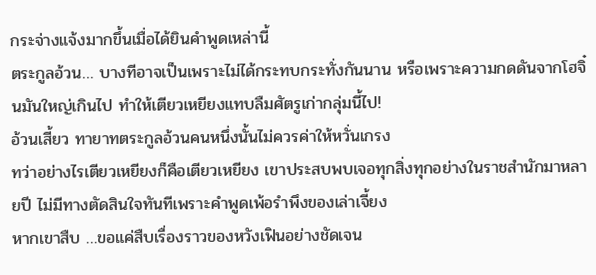กระจ่างแจ้งมากขึ้นเมื่อได้ยินคำพูดเหล่านี้
ตระกูลอ้วน… บางทีอาจเป็นเพราะไม่ได้กระทบกระทั่งกันนาน หรือเพราะความกดดันจากโฮจิ๋นมันใหญ่เกินไป ทำให้เตียวเหยียงแทบลืมศัตรูเก่ากลุ่มนี้ไป!
อ้วนเสี้ยว ทายาทตระกูลอ้วนคนหนึ่งนั้นไม่ควรค่าให้หวั่นเกรง
ทว่าอย่างไรเตียวเหยียงก็คือเตียวเหยียง เขาประสบพบเจอทุกสิ่งทุกอย่างในราชสำนักมาหลายปี ไม่มีทางตัดสินใจทันทีเพราะคำพูดเพ้อรำพึงของเล่าเจี้ยง
หากเขาสืบ …ขอแค่สืบเรื่องราวของหวังเฟินอย่างชัดเจน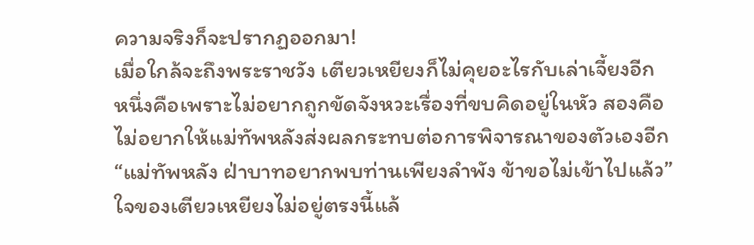ความจริงก็จะปรากฏออกมา!
เมื่อใกล้จะถึงพระราชวัง เตียวเหยียงก็ไม่คุยอะไรกับเล่าเจี้ยงอีก
หนึ่งคือเพราะไม่อยากถูกขัดจังหวะเรื่องที่ขบคิดอยู่ในหัว สองคือไม่อยากให้แม่ทัพหลังส่งผลกระทบต่อการพิจารณาของตัวเองอีก
“แม่ทัพหลัง ฝ่าบาทอยากพบท่านเพียงลำพัง ข้าขอไม่เข้าไปแล้ว”
ใจของเตียวเหยียงไม่อยู่ตรงนี้แล้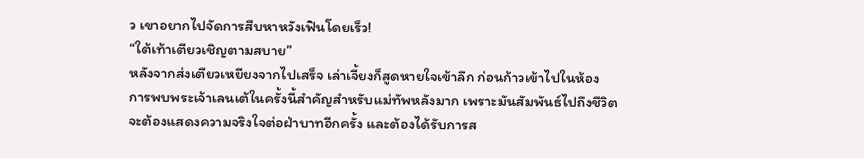ว เขาอยากไปจัดการสืบหาหวังเฟินโดยเร็ว!
“ใต้เท้าเตียวเชิญตามสบาย”
หลังจากส่งเตียวเหยียงจากไปเสร็จ เล่าเจี้ยงก็สูดหายใจเข้าลึก ก่อนก้าวเข้าไปในห้อง
การพบพระเจ้าเลนเต้ในครั้งนี้สำคัญสำหรับแม่ทัพหลังมาก เพราะมันสัมพันธ์ไปถึงชีวิต
จะต้องแสดงความจริงใจต่อฝ่าบาทอีกครั้ง และต้องได้รับการส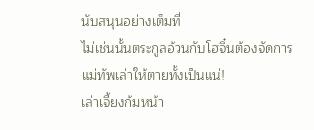นับสนุนอย่างเต็มที่
ไม่เช่นนั้นตระกูลอ้วนกับโฮจิ๋นต้องจัดการแม่ทัพเล่าให้ตายทั้งเป็นแน่!
เล่าเจี้ยงก้มหน้า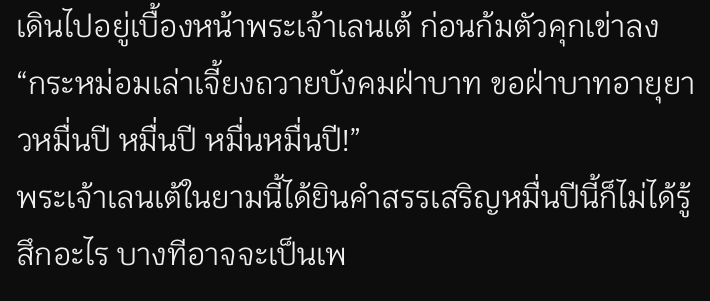เดินไปอยู่เบื้องหน้าพระเจ้าเลนเต้ ก่อนก้มตัวคุกเข่าลง
“กระหม่อมเล่าเจี้ยงถวายบังคมฝ่าบาท ขอฝ่าบาทอายุยาวหมื่นปี หมื่นปี หมื่นหมื่นปี!”
พระเจ้าเลนเต้ในยามนี้ได้ยินคำสรรเสริญหมื่นปีนี้ก็ไม่ได้รู้สึกอะไร บางทีอาจจะเป็นเพ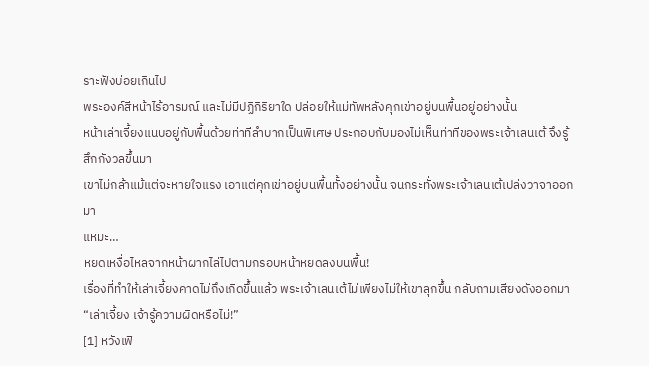ราะฟังบ่อยเกินไป
พระองค์สีหน้าไร้อารมณ์ และไม่มีปฏิกิริยาใด ปล่อยให้แม่ทัพหลังคุกเข่าอยู่บนพื้นอยู่อย่างนั้น
หน้าเล่าเจี้ยงแนบอยู่กับพื้นด้วยท่าทีลำบากเป็นพิเศษ ประกอบกับมองไม่เห็นท่าทีของพระเจ้าเลนเต้ จึงรู้สึกกังวลขึ้นมา
เขาไม่กล้าแม้แต่จะหายใจแรง เอาแต่คุกเข่าอยู่บนพื้นทั้งอย่างนั้น จนกระทั่งพระเจ้าเลนเต้เปล่งวาจาออกมา
แหมะ…
หยดเหงื่อไหลจากหน้าผากไล่ไปตามกรอบหน้าหยดลงบนพื้น!
เรื่องที่ทำให้เล่าเจี้ยงคาดไม่ถึงเกิดขึ้นแล้ว พระเจ้าเลนเต้ไม่เพียงไม่ให้เขาลุกขึ้น กลับถามเสียงดังออกมา
“เล่าเจี้ยง เจ้ารู้ความผิดหรือไม่!”
[1] หวังเฟิ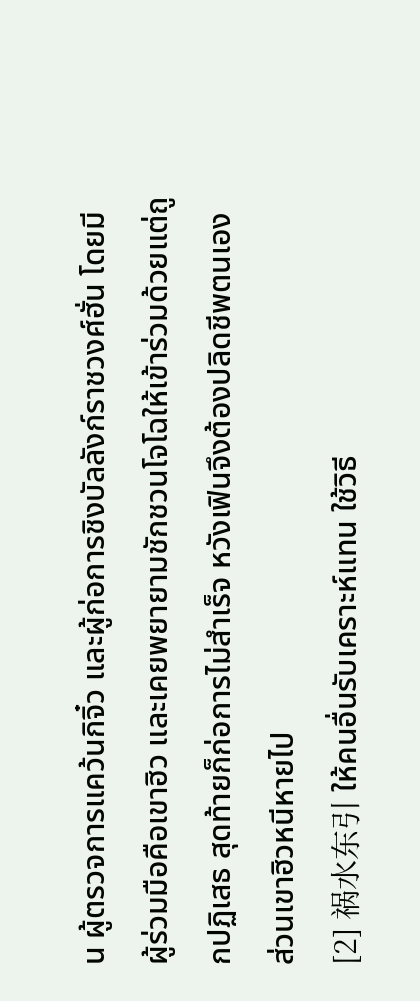น ผู้ตรวจการแคว้นกิจิ๋ว และผู้ก่อการชิงบัลลังก์ราชวงศ์ฮั่น โดยมีผู้ร่วมมือคือเขาฮิว และเคยพยายามชักชวนโจโฉให้เข้าร่วมด้วยแต่ถูกปฏิเสธ สุดท้ายก็ก่อการไม่สำเร็จ หวังเฟินจึงต้องปลิดชีพตนเอง ส่วนเขาฮิวหนีหายไป
[2] 祸水东引 ให้คนอื่นรับเคราะห์แทน ใช้วิธี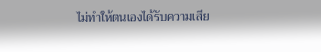ไม่ทำให้ตนเองได้รับความเสีย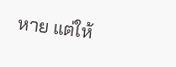หาย แต่ให้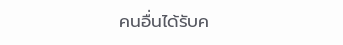คนอื่นได้รับค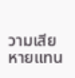วามเสียหายแทน